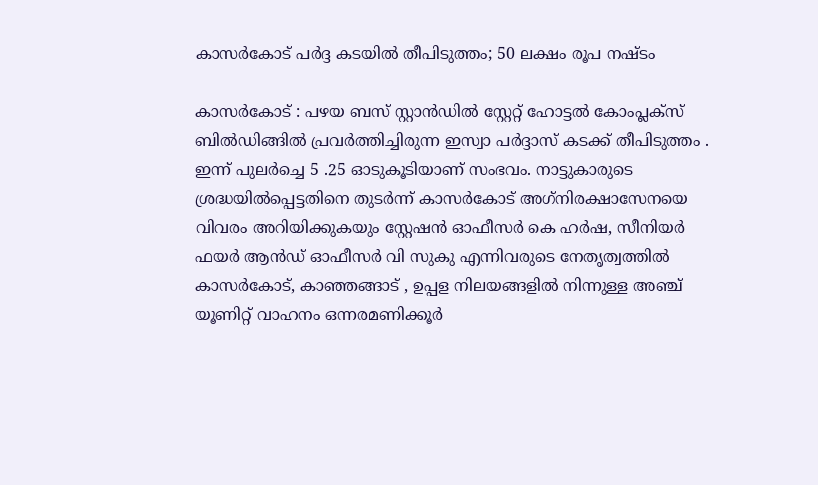കാസര്‍കോട് പര്‍ദ്ദ കടയില്‍ തീപിടുത്തം; 50 ലക്ഷം രൂപ നഷ്ടം

കാസര്‍കോട് : പഴയ ബസ് സ്റ്റാന്‍ഡില്‍ സ്റ്റേറ്റ് ഹോട്ടല്‍ കോംപ്ലക്‌സ് ബില്‍ഡിങ്ങില്‍ പ്രവര്‍ത്തിച്ചിരുന്ന ഇസ്വാ പര്‍ദ്ദാസ് കടക്ക് തീപിടുത്തം .
ഇന്ന് പുലര്‍ച്ചെ 5 .25 ഓടുകൂടിയാണ് സംഭവം. നാട്ടുകാരുടെ ശ്രദ്ധയില്‍പ്പെട്ടതിനെ തുടര്‍ന്ന് കാസര്‍കോട് അഗ്‌നിരക്ഷാസേനയെ വിവരം അറിയിക്കുകയും സ്റ്റേഷന്‍ ഓഫീസര്‍ കെ ഹര്‍ഷ, സീനിയര്‍ ഫയര്‍ ആന്‍ഡ് ഓഫീസര്‍ വി സുകു എന്നിവരുടെ നേതൃത്വത്തില്‍ കാസര്‍കോട്, കാഞ്ഞങ്ങാട് , ഉപ്പള നിലയങ്ങളില്‍ നിന്നുള്ള അഞ്ച് യൂണിറ്റ് വാഹനം ഒന്നരമണിക്കൂര്‍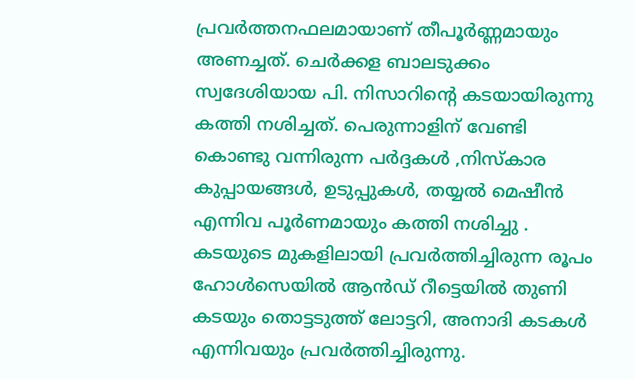പ്രവര്‍ത്തനഫലമായാണ് തീപൂര്‍ണ്ണമായും അണച്ചത്. ചെര്‍ക്കള ബാലടുക്കം സ്വദേശിയായ പി. നിസാറിന്റെ കടയായിരുന്നു കത്തി നശിച്ചത്. പെരുന്നാളിന് വേണ്ടി കൊണ്ടു വന്നിരുന്ന പര്‍ദ്ദകള്‍ ,നിസ്‌കാര കുപ്പായങ്ങള്‍, ഉടുപ്പുകള്‍, തയ്യല്‍ മെഷീന്‍ എന്നിവ പൂര്‍ണമായും കത്തി നശിച്ചു . കടയുടെ മുകളിലായി പ്രവര്‍ത്തിച്ചിരുന്ന രൂപം ഹോള്‍സെയില്‍ ആന്‍ഡ് റീട്ടെയില്‍ തുണി കടയും തൊട്ടടുത്ത് ലോട്ടറി, അനാദി കടകള്‍ എന്നിവയും പ്രവര്‍ത്തിച്ചിരുന്നു.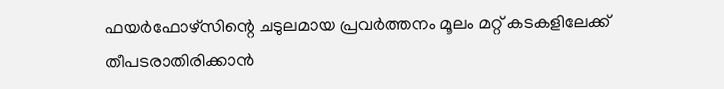ഫയര്‍ഫോഴ്‌സിന്റെ ചടുലമായ പ്രവര്‍ത്തനം മൂലം മറ്റ് കടകളിലേക്ക് തീപടരാതിരിക്കാന്‍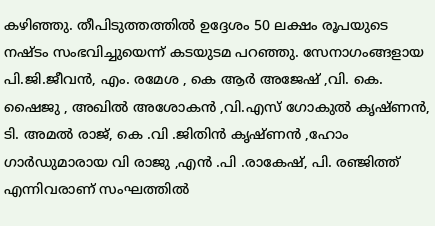കഴിഞ്ഞു. തീപിടുത്തത്തില്‍ ഉദ്ദേശം 50 ലക്ഷം രൂപയുടെ നഷ്ടം സംഭവിച്ചുയെന്ന് കടയുടമ പറഞ്ഞു. സേനാഗംങ്ങളായ പി.ജി.ജീവന്‍, എം. രമേശ , കെ ആര്‍ അജേഷ് ,വി. കെ. ഷൈജു , അഖില്‍ അശോകന്‍ ,വി.എസ് ഗോകുല്‍ കൃഷ്ണന്‍, ടി. അമല്‍ രാജ്, കെ .വി .ജിതിന്‍ കൃഷ്ണന്‍ ,ഹോം ഗാര്‍ഡുമാരായ വി രാജു ,എന്‍ .പി .രാകേഷ്, പി. രഞ്ജിത്ത് എന്നിവരാണ് സംഘത്തില്‍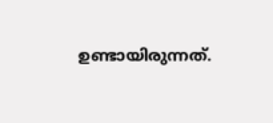ഉണ്ടായിരുന്നത്.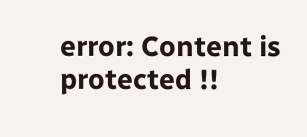error: Content is protected !!